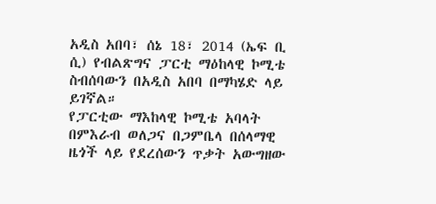አዲስ አበባ፣ ሰኔ 18፣ 2014 (ኤፍ ቢ ሲ) የብልጽግና ፓርቲ ማዕከላዊ ኮሚቴ ስብሰባውን በአዲስ አበባ በማካሄድ ላይ ይገኛል።
የፓርቲው ማእከላዊ ኮሚቴ አባላት በምእራብ ወለጋና በጋምቤላ በሰላማዊ ዜጎች ላይ የደረሰውን ጥቃት አውግዘው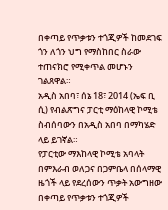በቀጣይ የጥቃቱን ተጎጂዎች ከመደገፍ ጎን ለጎን ህግ የማስከበር ስራው ተጠናክሮ የሚቀጥል መሆኑን ገልጸዋል።
አዲስ አበባ፣ ሰኔ 18፣ 2014 (ኤፍ ቢ ሲ) የብልጽግና ፓርቲ ማዕከላዊ ኮሚቴ ስብሰባውን በአዲስ አበባ በማካሄድ ላይ ይገኛል።
የፓርቲው ማእከላዊ ኮሚቴ አባላት በምእራብ ወለጋና በጋምቤላ በሰላማዊ ዜጎች ላይ የደረሰውን ጥቃት አውግዘው በቀጣይ የጥቃቱን ተጎጂዎች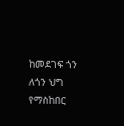ከመደገፍ ጎን ለጎን ህግ የማስከበር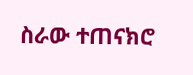ስራው ተጠናክሮ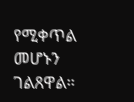የሚቀጥል መሆኑን ገልጸዋል።